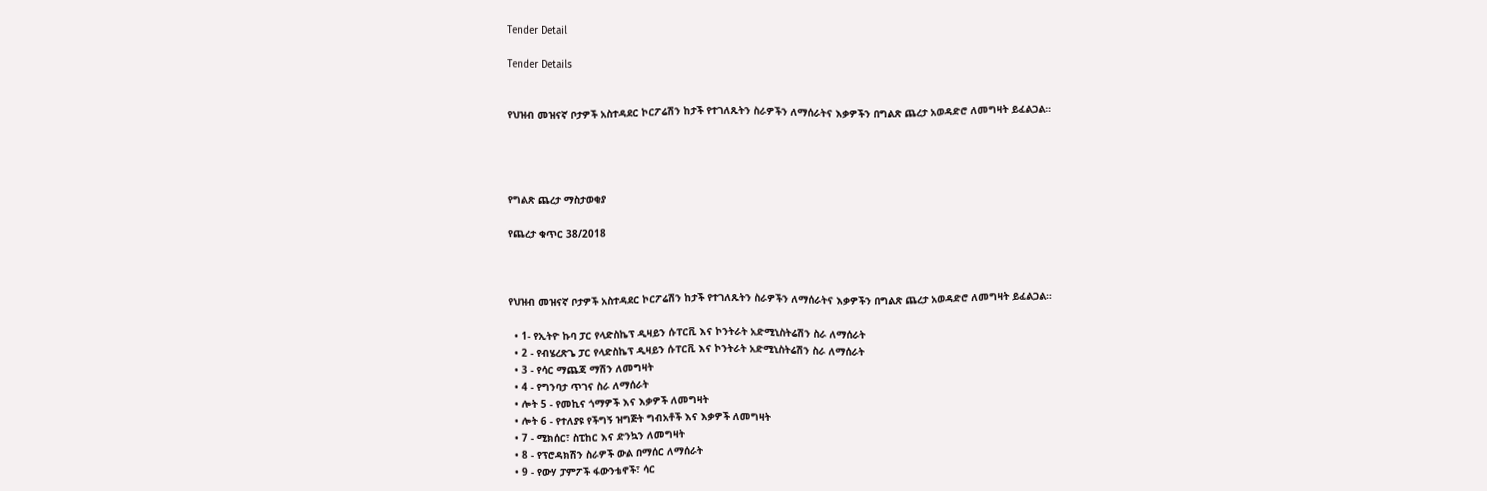Tender Detail

Tender Details


የህዝብ መዝናኛ ቦታዎች አስተዳደር ኮርፖሬሽን ከታች የተገለጹትን ስራዎችን ለማሰራትና እቃዎችን በግልጽ ጨረታ አወዳድሮ ለመግዛት ይፈልጋል።




የግልጽ ጨረታ ማስታወቂያ

የጨረታ ቁጥር 38/2018



የህዝብ መዝናኛ ቦታዎች አስተዳደር ኮርፖሬሽን ከታች የተገለጹትን ስራዎችን ለማሰራትና እቃዎችን በግልጽ ጨረታ አወዳድሮ ለመግዛት ይፈልጋል።

  • 1- የኢትዮ ኩባ ፓር የላድስኬፕ ዲዛይን ሱፐርቪ እና ኮንትራት አድሚኒስትሬሽን ስራ ለማሰራት
  • 2 - የብሄረጽጌ ፓር የላድስኬፕ ዲዛይን ሱፐርቪ እና ኮንትራት አድሚኒስትሬሽን ስራ ለማሰራት
  • 3 - የሳር ማጨጃ ማሽን ለመግዛት
  • 4 - የግንባታ ጥገና ስራ ለማሰራት
  • ሎት 5 - የመኪና ጎማዎች እና እቃዎች ለመግዛት
  • ሎት 6 - የተለያዩ የችግኝ ዝግጅት ግብአቶች እና እቃዎች ለመግዛት
  • 7 - ሚክሰር፣ ስፒከር እና ድንኳን ለመግዛት
  • 8 - የፕሮዳክሽን ስራዎች ውል በማሰር ለማሰራት
  • 9 - የውሃ ፓምፖች ፋውንቴኖች፣ ሳር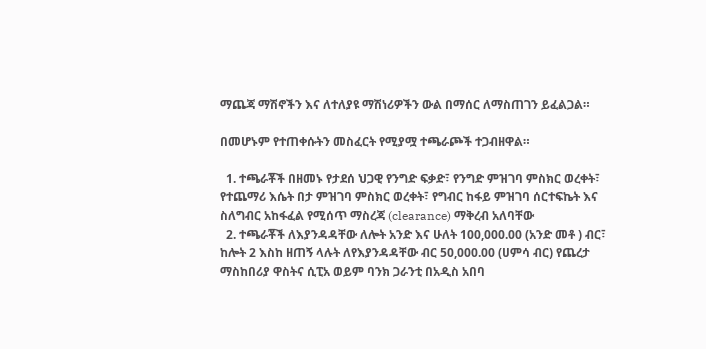ማጨጃ ማሽኖችን እና ለተለያዩ ማሽነሪዎችን ውል በማሰር ለማስጠገን ይፈልጋል።

በመሆኑም የተጠቀሱትን መስፈርት የሚያሟ ተጫራጮች ተጋብዘዋል።

  1. ተጫራቾች በዘመኑ የታደሰ ህጋዊ የንግድ ፍቃድ፣ የንግድ ምዝገባ ምስክር ወረቀት፣ የተጨማሪ እሴት በታ ምዝገባ ምስክር ወረቀት፣ የግብር ከፋይ ምዝገባ ሰርተፍኬት እና ስለግብር አከፋፈል የሚሰጥ ማስረጃ (clearance) ማቅረብ አለባቸው
  2. ተጫራቾች ለእያንዳዳቸው ለሎት አንድ እና ሁለት 100,000.00 (አንድ መቶ ) ብር፣ ከሎት 2 እስከ ዘጠኝ ላሉት ለየእያንዳዳቸው ብር 50,000.00 (ሀምሳ ብር) የጨረታ ማስከበሪያ ዋስትና ሲፒአ ወይም ባንክ ጋራንቲ በአዲስ አበባ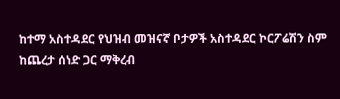ከተማ አስተዳደር የህዝብ መዝናኛ ቦታዎች አስተዳደር ኮርፖሬሽን ስም ከጨረታ ሰነድ ጋር ማቅረብ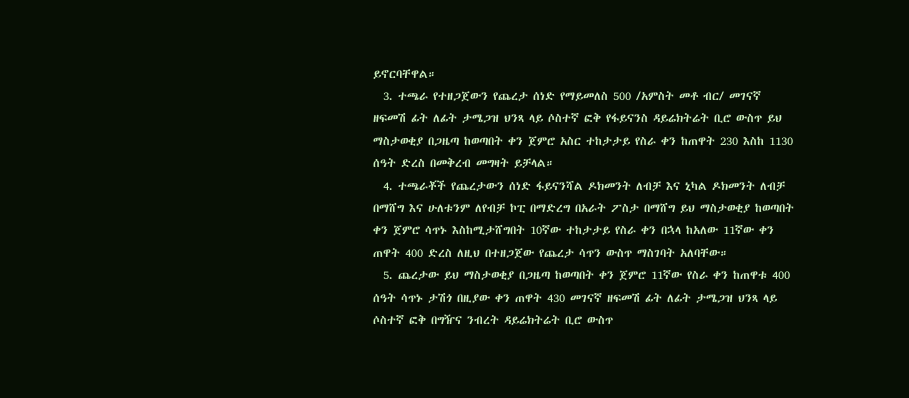ይኖርባቸዋል።
  3. ተጫራ የተዘጋጀውን የጨረታ ሰነድ የማይመለስ 500 /አምስት መቶ ብር/ መገናኛ ዘፍመሽ ፊት ለፊት ታሜጋዝ ህንጻ ላይ ሶስተኛ ፎቅ የፋይናንስ ዳይሬክትሬት ቢሮ ውስጥ ይህ ማስታወቂያ በጋዜጣ ከወጣበት ቀን ጀምሮ አስር ተከታታይ የስራ ቀን ከጠዋት 230 እስከ 1130 ሰዓት ድረስ በመቅረብ መግዛት ይቻላል።
  4. ተጫራቾች የጨረታውን ሰነድ ፋይናንሻል ዶክመንት ለብቻ እና ኒካል ዶክመንት ለብቻ በማሸግ እና ሁለቱንም ለየብቻ ኮፒ በማድረግ በአራት ፖስታ በማሸግ ይህ ማስታወቂያ ከወጣበት ቀን ጀምሮ ሳጥኑ እስከሚታሸግበት 10ኛው ተከታታይ የስራ ቀን በኋላ ከአለው 11ኛው ቀን ጠዋት 400 ድረስ ለዚህ በተዘጋጀው የጨረታ ሳጥን ውስጥ ማስገባት አለባቸው።
  5. ጨረታው ይህ ማስታወቂያ በጋዜጣ ከወጣበት ቀን ጀምሮ 11ኛው የስራ ቀን ከጠዋቱ 400 ሰዓት ሳጥኑ ታሽጎ በዚያው ቀን ጠዋት 430 መገናኛ ዘፍመሽ ፊት ለፊት ታሜጋዝ ህንጻ ላይ ሶስተኛ ፎቅ በግዥና ንብረት ዳይሬክትሬት ቢሮ ውስጥ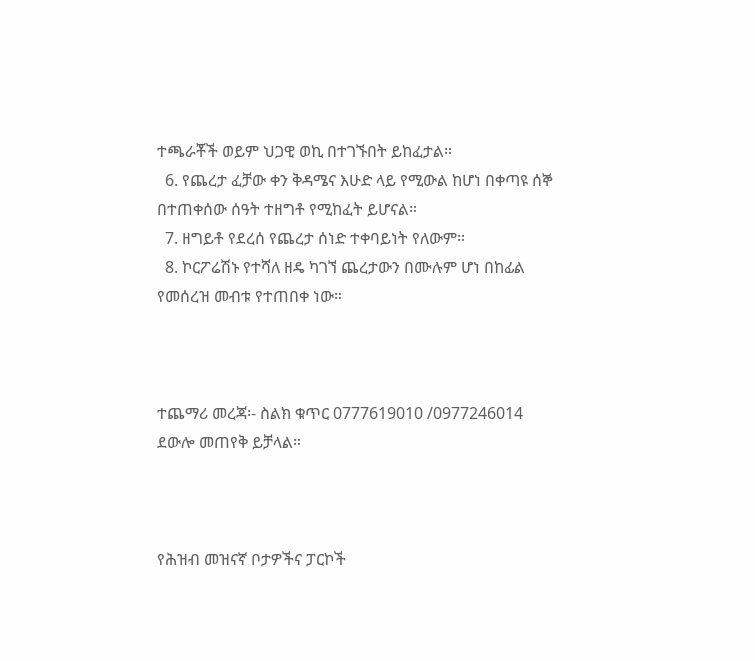ተጫራቾች ወይም ህጋዊ ወኪ በተገኙበት ይከፈታል።
  6. የጨረታ ፈቻው ቀን ቅዳሜና እሁድ ላይ የሚውል ከሆነ በቀጣዩ ሰኞ በተጠቀሰው ሰዓት ተዘግቶ የሚከፈት ይሆናል።
  7. ዘግይቶ የደረሰ የጨረታ ሰነድ ተቀባይነት የለውም።
  8. ኮርፖሬሽኑ የተሻለ ዘዴ ካገኘ ጨረታውን በሙሉም ሆነ በከፊል የመሰረዝ መብቱ የተጠበቀ ነው።



ተጨማሪ መረጃ፡- ስልክ ቁጥር 0777619010 /0977246014 ደውሎ መጠየቅ ይቻላል።



የሕዝብ መዝናኛ ቦታዎችና ፓርኮች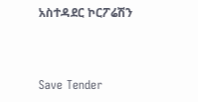አስተዳደር ኮርፖሬሽን



Save Tender